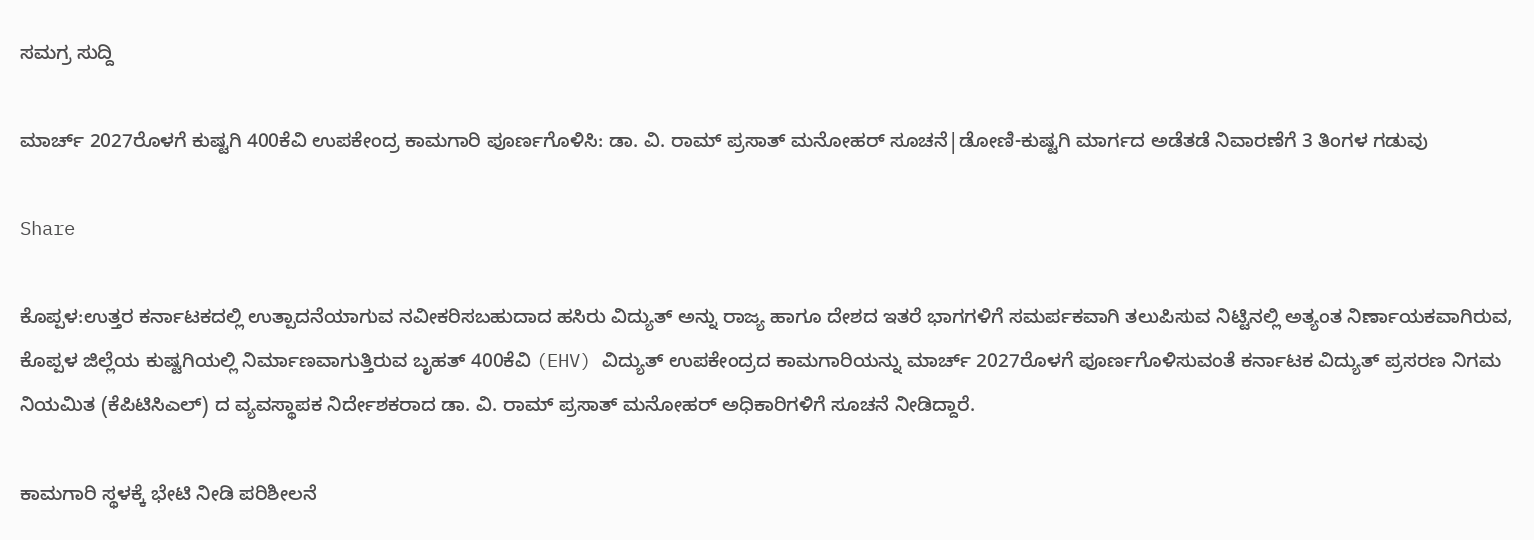ಸಮಗ್ರ ಸುದ್ದಿ

ಮಾರ್ಚ್‌ 2027ರೊಳಗೆ ಕುಷ್ಟಗಿ 400ಕೆವಿ ಉಪಕೇಂದ್ರ ಕಾಮಗಾರಿ ಪೂರ್ಣಗೊಳಿಸಿ: ಡಾ. ವಿ. ರಾಮ್‌ ಪ್ರಸಾತ್‌ ಮನೋಹರ್‌ ಸೂಚನೆ|ಡೋಣಿ-ಕುಷ್ಟಗಿ ಮಾರ್ಗದ ಅಡೆತಡೆ ನಿವಾರಣೆಗೆ 3 ತಿಂಗಳ ಗಡುವು

Share

ಕೊಪ್ಪಳ:ಉತ್ತರ ಕರ್ನಾಟಕದಲ್ಲಿ ಉತ್ಪಾದನೆಯಾಗುವ ನವೀಕರಿಸಬಹುದಾದ ಹಸಿರು ವಿದ್ಯುತ್‌ ಅನ್ನು ರಾಜ್ಯ ಹಾಗೂ ದೇಶದ ಇತರೆ ಭಾಗಗಳಿಗೆ ಸಮರ್ಪಕವಾಗಿ ತಲುಪಿಸುವ ನಿಟ್ಟಿನಲ್ಲಿ ಅತ್ಯಂತ ನಿರ್ಣಾಯಕವಾಗಿರುವ, ಕೊಪ್ಪಳ ಜಿಲ್ಲೆಯ ಕುಷ್ಟಗಿಯಲ್ಲಿ ನಿರ್ಮಾಣವಾಗುತ್ತಿರುವ ಬೃಹತ್ 400ಕೆವಿ (EHV) ವಿದ್ಯುತ್ ಉಪಕೇಂದ್ರದ ಕಾಮಗಾರಿಯನ್ನು ಮಾರ್ಚ್ 2027ರೊಳಗೆ ಪೂರ್ಣಗೊಳಿಸುವಂತೆ ಕರ್ನಾಟಕ ವಿದ್ಯುತ್ ಪ್ರಸರಣ ನಿಗಮ ನಿಯಮಿತ (ಕೆಪಿಟಿಸಿಎಲ್) ದ ವ್ಯವಸ್ಥಾಪಕ ನಿರ್ದೇಶಕರಾದ ಡಾ. ವಿ. ರಾಮ್ ಪ್ರಸಾತ್ ಮನೋಹರ್ ಅಧಿಕಾರಿಗಳಿಗೆ ಸೂಚನೆ ನೀಡಿದ್ದಾರೆ.

ಕಾಮಗಾರಿ ಸ್ಥಳಕ್ಕೆ ಭೇಟಿ ನೀಡಿ ಪರಿಶೀಲನೆ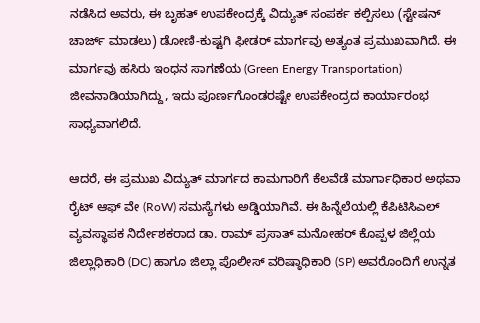ನಡೆಸಿದ ಅವರು, ಈ ಬೃಹತ್ ಉಪಕೇಂದ್ರಕ್ಕೆ ವಿದ್ಯುತ್ ಸಂಪರ್ಕ ಕಲ್ಪಿಸಲು (ಸ್ಟೇಷನ್ ಚಾರ್ಜ್ ಮಾಡಲು) ಡೋಣಿ-ಕುಷ್ಟಗಿ ಫೀಡರ್ ಮಾರ್ಗವು ಅತ್ಯಂತ ಪ್ರಮುಖವಾಗಿದೆ. ಈ ಮಾರ್ಗವು ಹಸಿರು ಇಂಧನ ಸಾಗಣೆಯ (Green Energy Transportation) ಜೀವನಾಡಿಯಾಗಿದ್ದು, ಇದು ಪೂರ್ಣಗೊಂಡರಷ್ಟೇ ಉಪಕೇಂದ್ರದ ಕಾರ್ಯಾರಂಭ ಸಾಧ್ಯವಾಗಲಿದೆ.

ಆದರೆ, ಈ ಪ್ರಮುಖ ವಿದ್ಯುತ್ ಮಾರ್ಗದ ಕಾಮಗಾರಿಗೆ ಕೆಲವೆಡೆ ಮಾರ್ಗಾಧಿಕಾರ ಅಥವಾ ರೈಟ್ ಆಫ್ ವೇ (RoW) ಸಮಸ್ಯೆಗಳು ಅಡ್ಡಿಯಾಗಿವೆ. ಈ ಹಿನ್ನೆಲೆಯಲ್ಲಿ ಕೆಪಿಟಿಸಿಎಲ್ ವ್ಯವಸ್ಥಾಪಕ ನಿರ್ದೇಶಕರಾದ ಡಾ. ರಾಮ್ ಪ್ರಸಾತ್ ಮನೋಹರ್ ಕೊಪ್ಪಳ ಜಿಲ್ಲೆಯ ಜಿಲ್ಲಾಧಿಕಾರಿ (DC) ಹಾಗೂ ಜಿಲ್ಲಾ ಪೊಲೀಸ್ ವರಿಷ್ಠಾಧಿಕಾರಿ (SP) ಅವರೊಂದಿಗೆ ಉನ್ನತ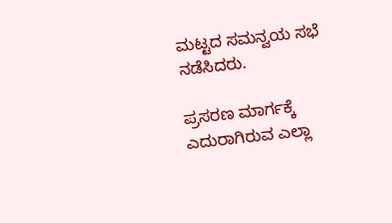ಮಟ್ಟದ ಸಮನ್ವಯ ಸಭೆ ನಡೆಸಿದರು.

ಪ್ರಸರಣ ಮಾರ್ಗಕ್ಕೆ ಎದುರಾಗಿರುವ ಎಲ್ಲಾ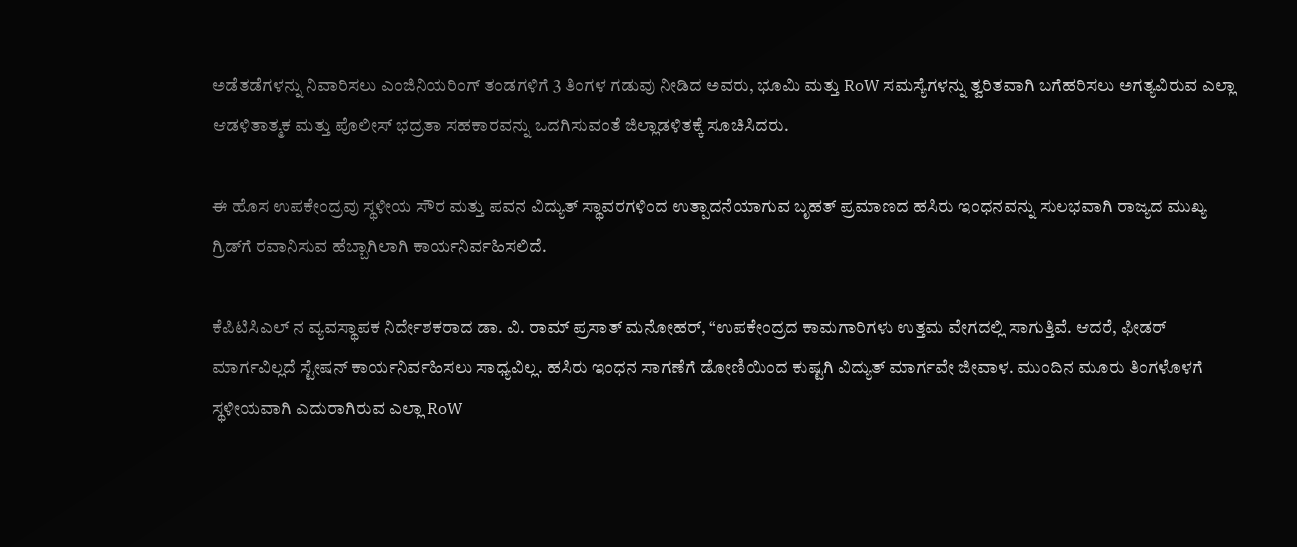ಅಡೆತಡೆಗಳನ್ನು ನಿವಾರಿಸಲು ಎಂಜಿನಿಯರಿಂಗ್ ತಂಡಗಳಿಗೆ 3 ತಿಂಗಳ ಗಡುವು ನೀಡಿದ ಅವರು, ಭೂಮಿ ಮತ್ತು RoW ಸಮಸ್ಯೆಗಳನ್ನು ತ್ವರಿತವಾಗಿ ಬಗೆಹರಿಸಲು ಅಗತ್ಯವಿರುವ ಎಲ್ಲಾ ಆಡಳಿತಾತ್ಮಕ ಮತ್ತು ಪೊಲೀಸ್ ಭದ್ರತಾ ಸಹಕಾರವನ್ನು ಒದಗಿಸುವಂತೆ ಜಿಲ್ಲಾಡಳಿತಕ್ಕೆ ಸೂಚಿಸಿದರು.

ಈ ಹೊಸ ಉಪಕೇಂದ್ರವು ಸ್ಥಳೀಯ ಸೌರ ಮತ್ತು ಪವನ ವಿದ್ಯುತ್ ಸ್ಥಾವರಗಳಿಂದ ಉತ್ಪಾದನೆಯಾಗುವ ಬೃಹತ್ ಪ್ರಮಾಣದ ಹಸಿರು ಇಂಧನವನ್ನು ಸುಲಭವಾಗಿ ರಾಜ್ಯದ ಮುಖ್ಯ ಗ್ರಿಡ್‌ಗೆ ರವಾನಿಸುವ ಹೆಬ್ಬಾಗಿಲಾಗಿ ಕಾರ್ಯನಿರ್ವಹಿಸಲಿದೆ.

ಕೆಪಿಟಿಸಿಎಲ್ ನ ವ್ಯವಸ್ಥಾಪಕ ನಿರ್ದೇಶಕರಾದ ಡಾ. ವಿ. ರಾಮ್ ಪ್ರಸಾತ್ ಮನೋಹರ್, “ಉಪಕೇಂದ್ರದ ಕಾಮಗಾರಿಗಳು ಉತ್ತಮ ವೇಗದಲ್ಲಿ ಸಾಗುತ್ತಿವೆ. ಆದರೆ, ಫೀಡರ್ ಮಾರ್ಗವಿಲ್ಲದೆ ಸ್ಟೇಷನ್ ಕಾರ್ಯನಿರ್ವಹಿಸಲು ಸಾಧ್ಯವಿಲ್ಲ. ಹಸಿರು ಇಂಧನ ಸಾಗಣೆಗೆ ಡೋಣಿಯಿಂದ ಕುಷ್ಟಗಿ ವಿದ್ಯುತ್ ಮಾರ್ಗವೇ ಜೀವಾಳ. ಮುಂದಿನ ಮೂರು ತಿಂಗಳೊಳಗೆ ಸ್ಥಳೀಯವಾಗಿ ಎದುರಾಗಿರುವ ಎಲ್ಲಾ RoW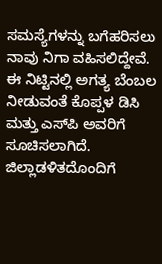ಸಮಸ್ಯೆಗಳನ್ನು ಬಗೆಹರಿಸಲು ನಾವು ನಿಗಾ ವಹಿಸಲಿದ್ದೇವೆ. ಈ ನಿಟ್ಟಿನಲ್ಲಿ ಅಗತ್ಯ ಬೆಂಬಲ ನೀಡುವಂತೆ ಕೊಪ್ಪಳ ಡಿಸಿ ಮತ್ತು ಎಸ್‌ಪಿ ಅವರಿಗೆ ಸೂಚಿಸಲಾಗಿದೆ. ಜಿಲ್ಲಾಡಳಿತದೊಂದಿಗೆ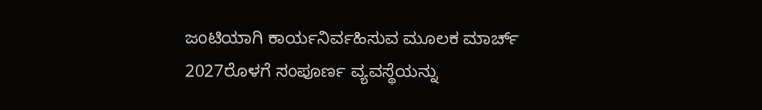ಜಂಟಿಯಾಗಿ ಕಾರ್ಯನಿರ್ವಹಿಸುವ ಮೂಲಕ ಮಾರ್ಚ್ 2027ರೊಳಗೆ ಸಂಪೂರ್ಣ ವ್ಯವಸ್ಥೆಯನ್ನು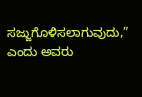ಸಜ್ಜುಗೊಳಿಸಲಾಗುವುದು,” ಎಂದು ಅವರು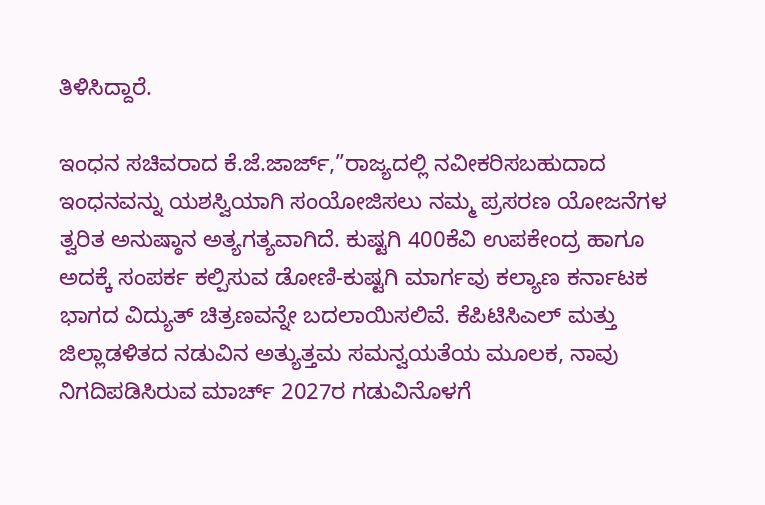ತಿಳಿಸಿದ್ದಾರೆ.

ಇಂಧನ ಸಚಿವರಾದ ಕೆ.ಜೆ.ಜಾರ್ಜ್,”ರಾಜ್ಯದಲ್ಲಿ ನವೀಕರಿಸಬಹುದಾದ ಇಂಧನವನ್ನು ಯಶಸ್ವಿಯಾಗಿ ಸಂಯೋಜಿಸಲು ನಮ್ಮ ಪ್ರಸರಣ ಯೋಜನೆಗಳ ತ್ವರಿತ ಅನುಷ್ಠಾನ ಅತ್ಯಗತ್ಯವಾಗಿದೆ. ಕುಷ್ಟಗಿ 400ಕೆವಿ ಉಪಕೇಂದ್ರ ಹಾಗೂ ಅದಕ್ಕೆ ಸಂಪರ್ಕ ಕಲ್ಪಿಸುವ ಡೋಣಿ-ಕುಷ್ಟಗಿ ಮಾರ್ಗವು ಕಲ್ಯಾಣ ಕರ್ನಾಟಕ ಭಾಗದ ವಿದ್ಯುತ್ ಚಿತ್ರಣವನ್ನೇ ಬದಲಾಯಿಸಲಿವೆ. ಕೆಪಿಟಿಸಿಎಲ್ ಮತ್ತು ಜಿಲ್ಲಾಡಳಿತದ ನಡುವಿನ ಅತ್ಯುತ್ತಮ ಸಮನ್ವಯತೆಯ ಮೂಲಕ, ನಾವು ನಿಗದಿಪಡಿಸಿರುವ ಮಾರ್ಚ್ 2027ರ ಗಡುವಿನೊಳಗೆ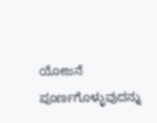ಯೋಜನೆ ಪೂರ್ಣಗೊಳ್ಳುವುದನ್ನು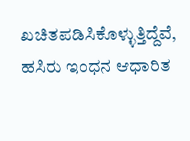ಖಚಿತಪಡಿಸಿಕೊಳ್ಳುತ್ತಿದ್ದೆವೆ, ಹಸಿರು ಇಂಧನ ಆಧಾರಿತ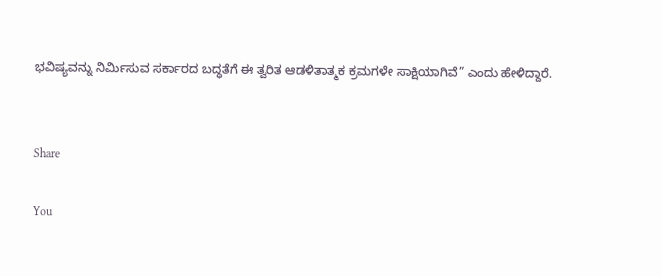ಭವಿಷ್ಯವನ್ನು ನಿರ್ಮಿಸುವ ಸರ್ಕಾರದ ಬದ್ಧತೆಗೆ ಈ ತ್ವರಿತ ಆಡಳಿತಾತ್ಮಕ ಕ್ರಮಗಳೇ ಸಾಕ್ಷಿಯಾಗಿವೆ” ಎಂದು ಹೇಳಿದ್ದಾರೆ.


Share

You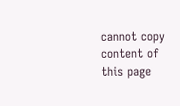cannot copy content of this page